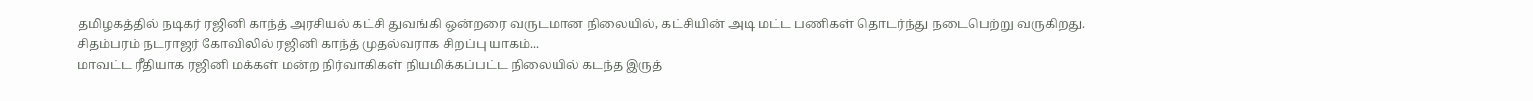தமிழகத்தில் நடிகர் ரஜினி காந்த் அரசியல் கட்சி துவங்கி ஒன்றரை வருடமான நிலையில், கட்சியின் அடி மட்ட பணிகள் தொடர்ந்து நடைபெற்று வருகிறது.
சிதம்பரம் நடராஜர் கோவிலில் ரஜினி காந்த் முதல்வராக சிறப்பு யாகம்...
மாவட்ட ரீதியாக ரஜினி மக்கள் மன்ற நிர்வாகிகள் நியமிக்கப்பட்ட நிலையில் கடந்த இருத்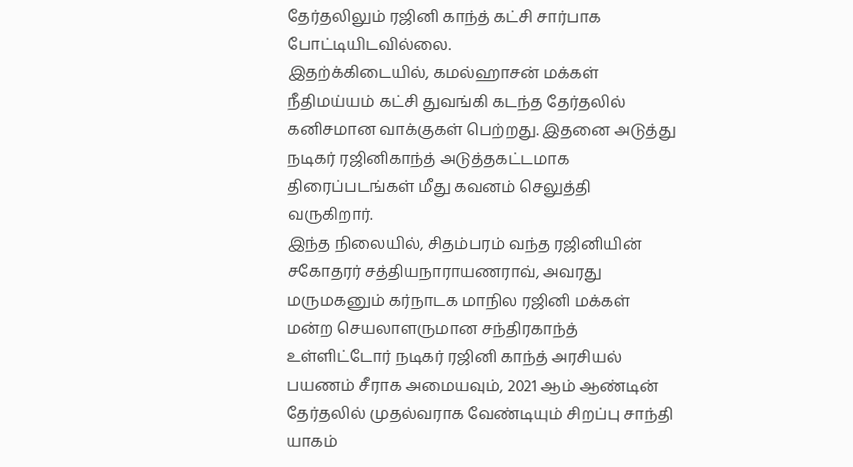தேர்தலிலும் ரஜினி காந்த் கட்சி சார்பாக போட்டியிடவில்லை.
இதற்க்கிடையில், கமல்ஹாசன் மக்கள் நீதிமய்யம் கட்சி துவங்கி கடந்த தேர்தலில் கனிசமான வாக்குகள் பெற்றது. இதனை அடுத்து நடிகர் ரஜினிகாந்த் அடுத்தகட்டமாக திரைப்படங்கள் மீது கவனம் செலுத்தி வருகிறார்.
இந்த நிலையில், சிதம்பரம் வந்த ரஜினியின் சகோதரர் சத்தியநாராயணராவ், அவரது மருமகனும் கர்நாடக மாநில ரஜினி மக்கள் மன்ற செயலாளருமான சந்திரகாந்த் உள்ளிட்டோர் நடிகர் ரஜினி காந்த் அரசியல் பயணம் சீராக அமையவும், 2021 ஆம் ஆண்டின் தேர்தலில் முதல்வராக வேண்டியும் சிறப்பு சாந்தி யாகம்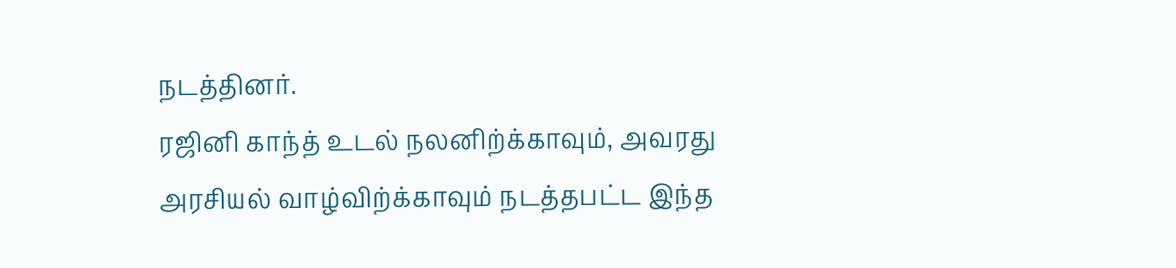நடத்தினர்.
ரஜினி காந்த் உடல் நலனிற்க்காவும், அவரது அரசியல் வாழ்விற்க்காவும் நடத்தபட்ட இந்த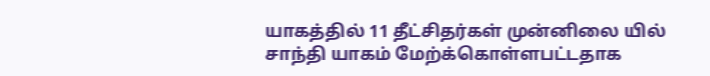யாகத்தில் 11 தீட்சிதர்கள் முன்னிலை யில் சாந்தி யாகம் மேற்க்கொள்ளபட்டதாக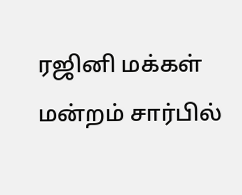ரஜினி மக்கள் மன்றம் சார்பில்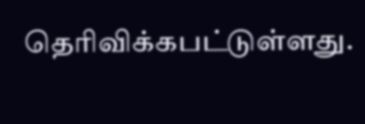தெரிவிக்கபட்டுள்ளது.